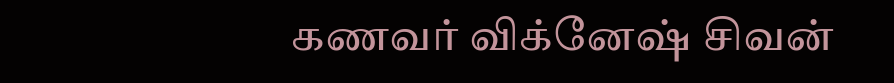கணவர் விக்னேஷ் சிவன்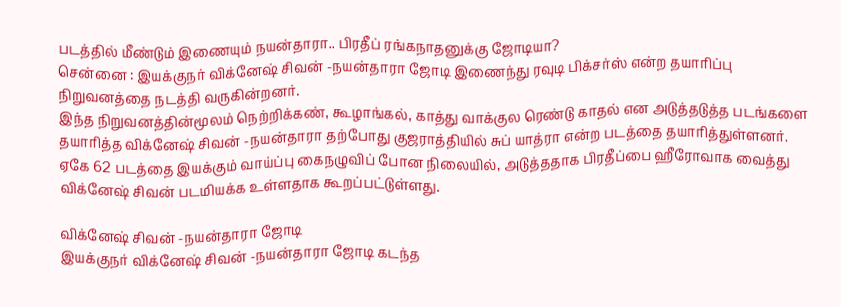படத்தில் மீண்டும் இணையும் நயன்தாரா.. பிரதீப் ரங்கநாதனுக்கு ஜோடியா?
சென்னை : இயக்குநர் விக்னேஷ் சிவன் -நயன்தாரா ஜோடி இணைந்து ரவுடி பிக்சர்ஸ் என்ற தயாரிப்பு நிறுவனத்தை நடத்தி வருகின்றனர்.
இந்த நிறுவனத்தின்மூலம் நெற்றிக்கண், கூழாங்கல், காத்து வாக்குல ரெண்டு காதல் என அடுத்தடுத்த படங்களை தயாரித்த விக்னேஷ் சிவன் -நயன்தாரா தற்போது குஜராத்தியில் சுப் யாத்ரா என்ற படத்தை தயாரித்துள்ளனர்.
ஏகே 62 படத்தை இயக்கும் வாய்ப்பு கைநழுவிப் போன நிலையில், அடுத்ததாக பிரதீப்பை ஹீரோவாக வைத்து விக்னேஷ் சிவன் படமியக்க உள்ளதாக கூறப்பட்டுள்ளது.

விக்னேஷ் சிவன் -நயன்தாரா ஜோடி
இயக்குநர் விக்னேஷ் சிவன் -நயன்தாரா ஜோடி கடந்த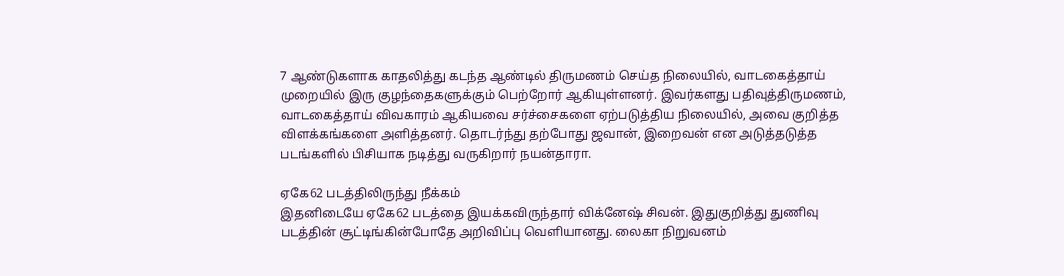7 ஆண்டுகளாக காதலித்து கடந்த ஆண்டில் திருமணம் செய்த நிலையில், வாடகைத்தாய் முறையில் இரு குழந்தைகளுக்கும் பெற்றோர் ஆகியுள்ளனர். இவர்களது பதிவுத்திருமணம், வாடகைத்தாய் விவகாரம் ஆகியவை சர்ச்சைகளை ஏற்படுத்திய நிலையில், அவை குறித்த விளக்கங்களை அளித்தனர். தொடர்ந்து தற்போது ஜவான், இறைவன் என அடுத்தடுத்த படங்களில் பிசியாக நடித்து வருகிறார் நயன்தாரா.

ஏகே62 படத்திலிருந்து நீக்கம்
இதனிடையே ஏகே62 படத்தை இயக்கவிருந்தார் விக்னேஷ் சிவன். இதுகுறித்து துணிவு படத்தின் சூட்டிங்கின்போதே அறிவிப்பு வெளியானது. லைகா நிறுவனம்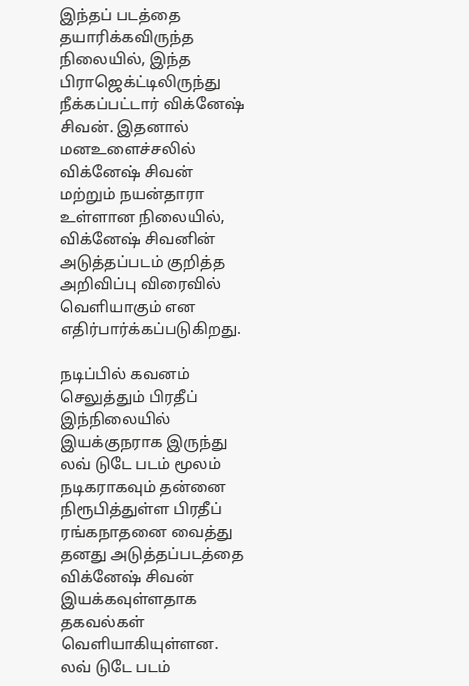இந்தப் படத்தை தயாரிக்கவிருந்த நிலையில், இந்த பிராஜெக்ட்டிலிருந்து நீக்கப்பட்டார் விக்னேஷ் சிவன். இதனால் மனஉளைச்சலில் விக்னேஷ் சிவன் மற்றும் நயன்தாரா உள்ளான நிலையில், விக்னேஷ் சிவனின் அடுத்தப்படம் குறித்த அறிவிப்பு விரைவில் வெளியாகும் என எதிர்பார்க்கப்படுகிறது.

நடிப்பில் கவனம் செலுத்தும் பிரதீப்
இந்நிலையில் இயக்குநராக இருந்து லவ் டுடே படம் மூலம் நடிகராகவும் தன்னை நிரூபித்துள்ள பிரதீப் ரங்கநாதனை வைத்து தனது அடுத்தப்படத்தை விக்னேஷ் சிவன் இயக்கவுள்ளதாக தகவல்கள் வெளியாகியுள்ளன. லவ் டுடே படம்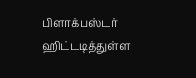பிளாக்பஸ்டர் ஹிட்டடித்துள்ள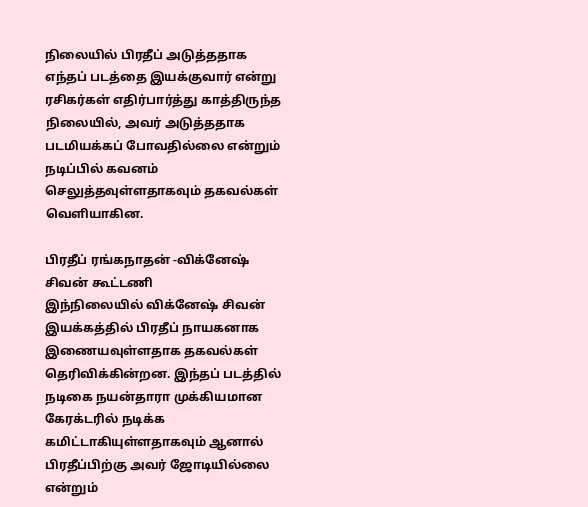நிலையில் பிரதீப் அடுத்ததாக எந்தப் படத்தை இயக்குவார் என்று ரசிகர்கள் எதிர்பார்த்து காத்திருந்த நிலையில், அவர் அடுத்ததாக படமியக்கப் போவதில்லை என்றும் நடிப்பில் கவனம் செலுத்தவுள்ளதாகவும் தகவல்கள் வெளியாகின.

பிரதீப் ரங்கநாதன் -விக்னேஷ் சிவன் கூட்டணி
இந்நிலையில் விக்னேஷ் சிவன் இயக்கத்தில் பிரதீப் நாயகனாக இணையவுள்ளதாக தகவல்கள் தெரிவிக்கின்றன. இந்தப் படத்தில் நடிகை நயன்தாரா முக்கியமான கேரக்டரில் நடிக்க கமிட்டாகியுள்ளதாகவும் ஆனால் பிரதீப்பிற்கு அவர் ஜோடியில்லை என்றும்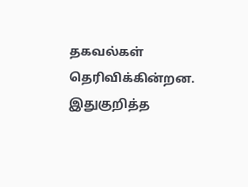தகவல்கள் தெரிவிக்கின்றன. இதுகுறித்த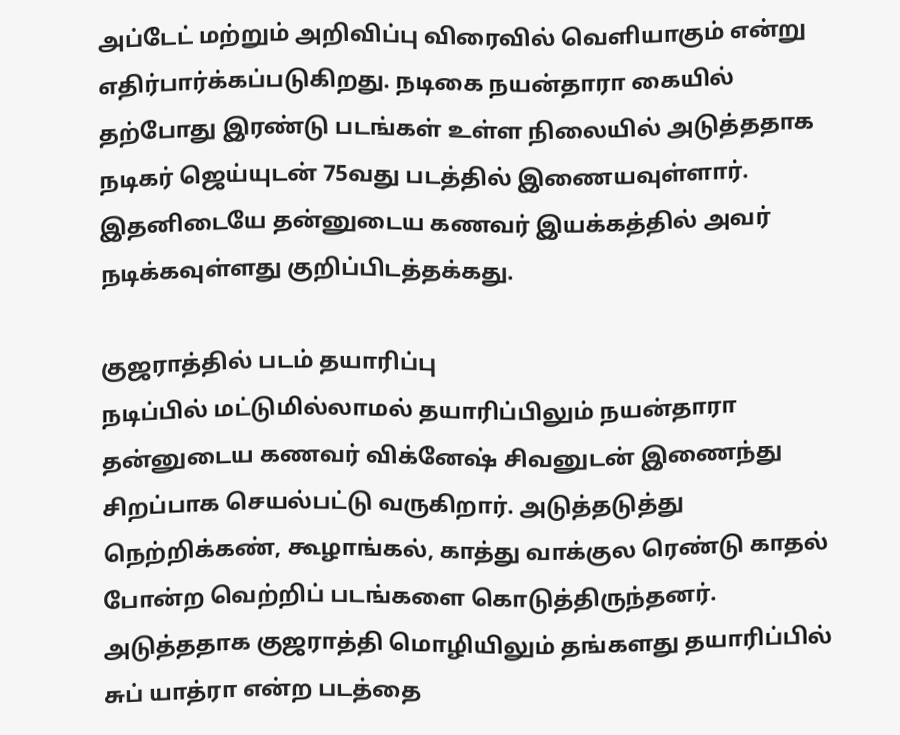அப்டேட் மற்றும் அறிவிப்பு விரைவில் வெளியாகும் என்று எதிர்பார்க்கப்படுகிறது. நடிகை நயன்தாரா கையில் தற்போது இரண்டு படங்கள் உள்ள நிலையில் அடுத்ததாக நடிகர் ஜெய்யுடன் 75வது படத்தில் இணையவுள்ளார். இதனிடையே தன்னுடைய கணவர் இயக்கத்தில் அவர் நடிக்கவுள்ளது குறிப்பிடத்தக்கது.

குஜராத்தில் படம் தயாரிப்பு
நடிப்பில் மட்டுமில்லாமல் தயாரிப்பிலும் நயன்தாரா தன்னுடைய கணவர் விக்னேஷ் சிவனுடன் இணைந்து சிறப்பாக செயல்பட்டு வருகிறார். அடுத்தடுத்து நெற்றிக்கண், கூழாங்கல், காத்து வாக்குல ரெண்டு காதல் போன்ற வெற்றிப் படங்களை கொடுத்திருந்தனர். அடுத்ததாக குஜராத்தி மொழியிலும் தங்களது தயாரிப்பில் சுப் யாத்ரா என்ற படத்தை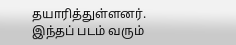தயாரித்துள்ளனர். இந்தப் படம் வரும்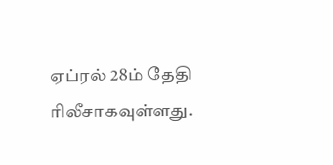ஏப்ரல் 28ம் தேதி ரிலீசாகவுள்ளது.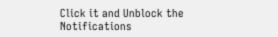Click it and Unblock the Notifications